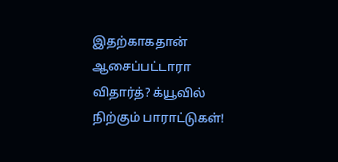இதற்காகதான் ஆசைப்பட்டாரா விதார்த்? க்யூவில் நிற்கும் பாராட்டுகள்!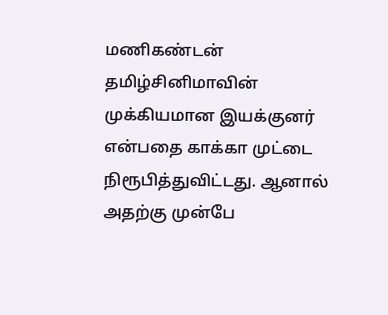மணிகண்டன் தமிழ்சினிமாவின் முக்கியமான இயக்குனர் என்பதை காக்கா முட்டை நிரூபித்துவிட்டது. ஆனால் அதற்கு முன்பே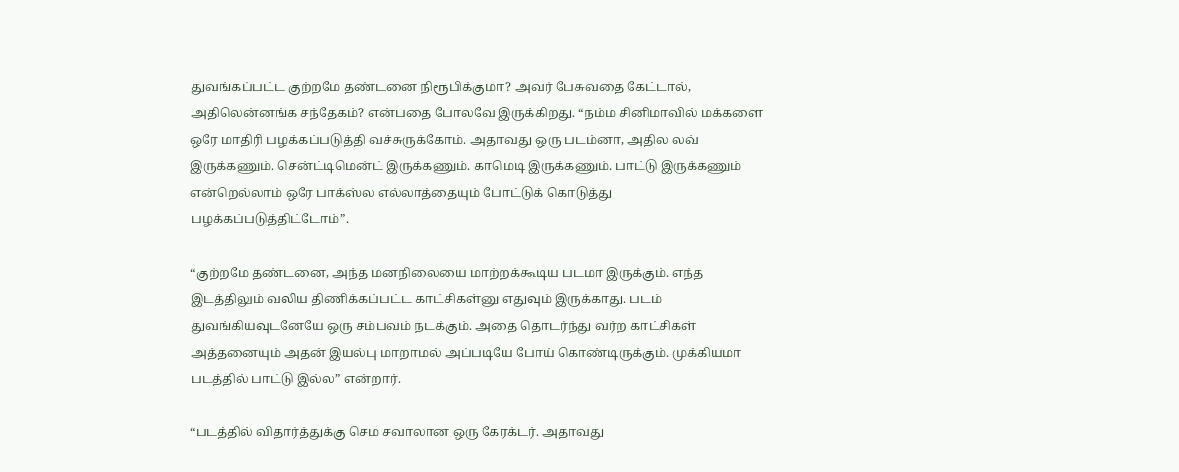துவங்கப்பட்ட குற்றமே தண்டனை நிரூபிக்குமா? அவர் பேசுவதை கேட்டால், அதிலென்னங்க சந்தேகம்? என்பதை போலவே இருக்கிறது. “நம்ம சினிமாவில் மக்களை ஒரே மாதிரி பழக்கப்படுத்தி வச்சுருக்கோம். அதாவது ஒரு படம்னா, அதில லவ் இருக்கணும். சென்ட்டிமென்ட் இருக்கணும். காமெடி இருக்கணும். பாட்டு இருக்கணும் என்றெல்லாம் ஒரே பாக்ஸ்ல எல்லாத்தையும் போட்டுக் கொடுத்து பழக்கப்படுத்திட்டோம்”.

“குற்றமே தண்டனை, அந்த மனநிலையை மாற்றக்கூடிய படமா இருக்கும். எந்த இடத்திலும் வலிய திணிக்கப்பட்ட காட்சிகள்னு எதுவும் இருக்காது. படம் துவங்கியவுடனேயே ஒரு சம்பவம் நடக்கும். அதை தொடர்ந்து வர்ற காட்சிகள் அத்தனையும் அதன் இயல்பு மாறாமல் அப்படியே போய் கொண்டிருக்கும். முக்கியமா படத்தில் பாட்டு இல்ல” என்றார்.

“படத்தில் விதார்த்துக்கு செம சவாலான ஒரு கேரக்டர். அதாவது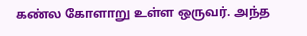கண்ல கோளாறு உள்ள ஒருவர். அந்த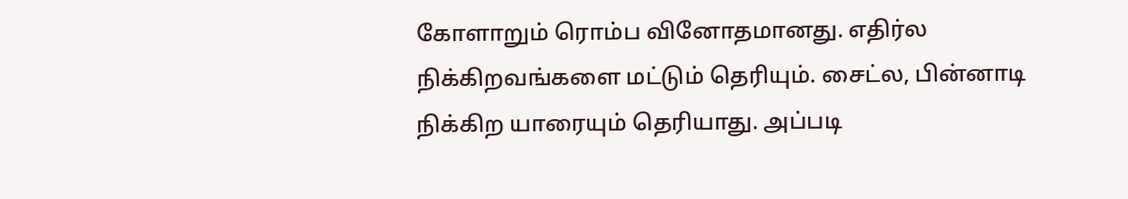கோளாறும் ரொம்ப வினோதமானது. எதிர்ல நிக்கிறவங்களை மட்டும் தெரியும். சைட்ல, பின்னாடி நிக்கிற யாரையும் தெரியாது. அப்படி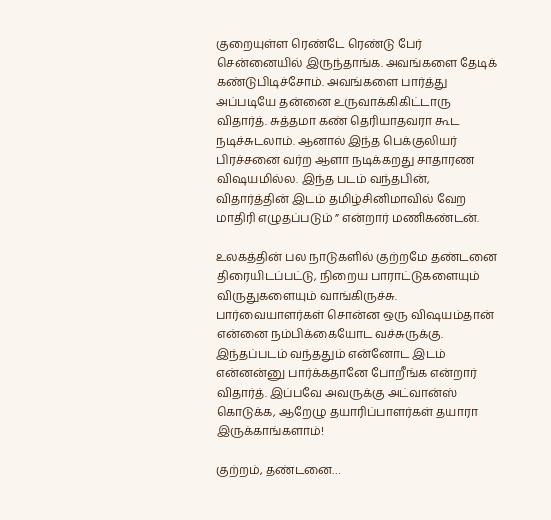குறையுள்ள ரெண்டே ரெண்டு பேர் சென்னையில் இருந்தாங்க. அவங்களை தேடிக் கண்டுபிடிச்சோம். அவங்களை பார்த்து அப்படியே தன்னை உருவாக்கிகிட்டாரு விதார்த். சுத்தமா கண் தெரியாதவரா கூட நடிச்சுடலாம். ஆனால் இந்த பெக்குலியர் பிரச்சனை வர்ற ஆளா நடிக்கறது சாதாரண விஷயமில்ல. இந்த படம் வந்தபின், விதார்த்தின் இடம் தமிழ்சினிமாவில் வேற மாதிரி எழுதப்படும் ” என்றார் மணிகண்டன்.

உலகத்தின் பல நாடுகளில் குற்றமே தண்டனை திரையிடப்பட்டு, நிறைய பாராட்டுகளையும் விருதுகளையும் வாங்கிருச்சு. பார்வையாளர்கள் சொன்ன ஒரு விஷயம்தான் என்னை நம்பிக்கையோட வச்சுருக்கு. இந்தப்படம் வந்ததும் என்னோட இடம் என்னன்னு பார்க்கதானே போறீங்க என்றார் விதார்த். இப்பவே அவருக்கு அட்வான்ஸ் கொடுக்க, ஆறேழு தயாரிப்பாளர்கள் தயாரா இருக்காங்களாம்!

குற்றம், தண்டனை…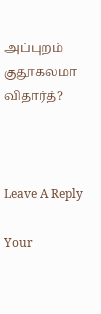அப்புறம் குதூகலமா விதார்த்?



Leave A Reply

Your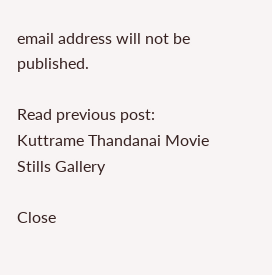email address will not be published.

Read previous post:
Kuttrame Thandanai Movie Stills Gallery

Close